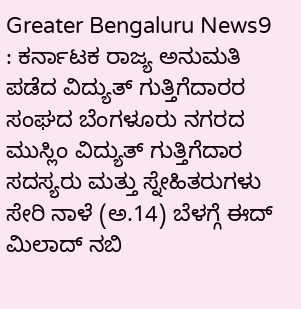Greater Bengaluru News9 : ಕರ್ನಾಟಕ ರಾಜ್ಯ ಅನುಮತಿ ಪಡೆದ ವಿದ್ಯುತ್ ಗುತ್ತಿಗೆದಾರರ ಸಂಘದ ಬೆಂಗಳೂರು ನಗರದ ಮುಸ್ಲಿಂ ವಿದ್ಯುತ್ ಗುತ್ತಿಗೆದಾರ ಸದಸ್ಯರು ಮತ್ತು ಸ್ನೇಹಿತರುಗಳು ಸೇರಿ ನಾಳೆ (ಅ.14) ಬೆಳಗ್ಗೆ ಈದ್ ಮಿಲಾದ್ ನಬಿ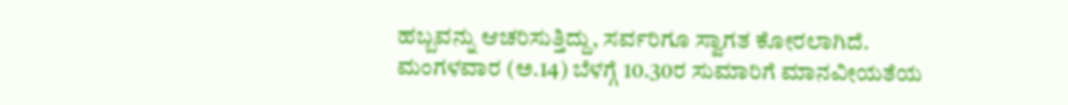ಹಬ್ಬವನ್ನು ಆಚರಿಸುತ್ತಿದ್ದು, ಸರ್ವರಿಗೂ ಸ್ವಾಗತ ಕೋರಲಾಗಿದೆ.
ಮಂಗಳವಾರ (ಅ.14) ಬೆಳಗ್ಗೆ 10.30ರ ಸುಮಾರಿಗೆ ಮಾನವೀಯತೆಯ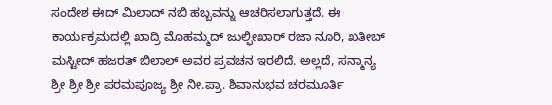ಸಂದೇಶ ಈದ್ ಮಿಲಾದ್ ನಬಿ ಹಬ್ಬವನ್ನು ಆಚರಿಸಲಾಗುತ್ತದೆ. ಈ ಕಾರ್ಯಕ್ರಮದಲ್ಲಿ ಖಾದ್ರಿ ಮೊಹಮ್ಮದ್ ಜುಲ್ಫೀಖಾರ್ ರಜಾ ನೂರಿ, ಖತೀಬ್ ಮಸ್ಟೀದ್ ಹಜರತ್ ಬಿಲಾಲ್ ಅವರ ಪ್ರವಚನ ಇರಲಿದೆ. ಅಲ್ಲದೆ, ಸನ್ಮಾನ್ಯ ಶ್ರೀ ಶ್ರೀ ಶ್ರೀ ಪರಮಪೂಜ್ಯ ಶ್ರೀ ನೀ.ಪ್ರಾ. ಶಿವಾನುಭವ ಚರಮೂರ್ತಿ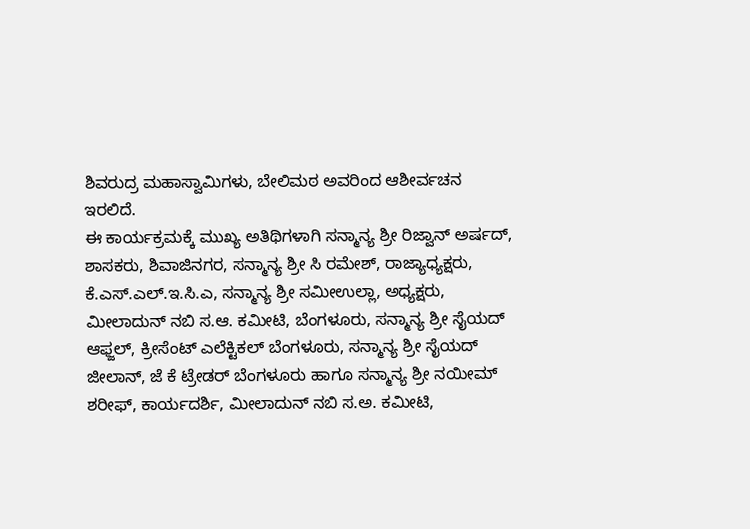ಶಿವರುದ್ರ ಮಹಾಸ್ವಾಮಿಗಳು, ಬೇಲಿಮಠ ಅವರಿಂದ ಆಶೀರ್ವಚನ ಇರಲಿದೆ.
ಈ ಕಾರ್ಯಕ್ರಮಕ್ಕೆ ಮುಖ್ಯ ಅತಿಥಿಗಳಾಗಿ ಸನ್ಮಾನ್ಯ ಶ್ರೀ ರಿಜ್ವಾನ್ ಅರ್ಷದ್, ಶಾಸಕರು, ಶಿವಾಜಿನಗರ, ಸನ್ಮಾನ್ಯ ಶ್ರೀ ಸಿ ರಮೇಶ್, ರಾಜ್ಯಾಧ್ಯಕ್ಷರು, ಕೆ.ಎಸ್.ಎಲ್.ಇ.ಸಿ.ಎ, ಸನ್ಮಾನ್ಯ ಶ್ರೀ ಸಮೀಉಲ್ಲಾ, ಅಧ್ಯಕ್ಷರು, ಮೀಲಾದುನ್ ನಬಿ ಸ.ಆ. ಕಮೀಟಿ, ಬೆಂಗಳೂರು, ಸನ್ಮಾನ್ಯ ಶ್ರೀ ಸೈಯದ್ ಆಫ್ಜಲ್, ಕ್ರೀಸೆಂಟ್ ಎಲೆಕ್ಟಿಕಲ್ ಬೆಂಗಳೂರು, ಸನ್ಮಾನ್ಯ ಶ್ರೀ ಸೈಯದ್ ಜೀಲಾನ್, ಜೆ ಕೆ ಟ್ರೇಡರ್ ಬೆಂಗಳೂರು ಹಾಗೂ ಸನ್ಮಾನ್ಯ ಶ್ರೀ ನಯೀಮ್ ಶರೀಫ್, ಕಾರ್ಯದರ್ಶಿ, ಮೀಲಾದುನ್ ನಬಿ ಸ.ಅ. ಕಮೀಟಿ,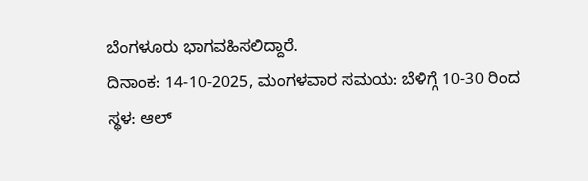ಬೆಂಗಳೂರು ಭಾಗವಹಿಸಲಿದ್ದಾರೆ.
ದಿನಾಂಕ: 14-10-2025, ಮಂಗಳವಾರ ಸಮಯ: ಬೆಳಿಗ್ಗೆ 10-30 ರಿಂದ
ಸ್ಥಳ: ಆಲ್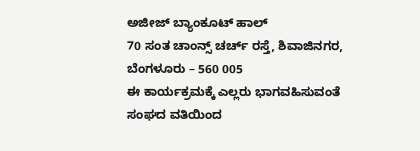ಅಜೀಜ್ ಬ್ಯಾಂಕೂಟ್ ಹಾಲ್
70 ಸಂತ ಚಾಂನ್ಸ್ ಚರ್ಚ್ ರಸ್ತೆ, ಶಿವಾಜಿನಗರ, ಬೆಂಗಳೂರು – 560 005
ಈ ಕಾರ್ಯಕ್ರಮಕ್ಕೆ ಎಲ್ಲರು ಭಾಗವಹಿಸುವಂತೆ ಸಂಘದ ವತಿಯಿಂದ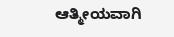ಆತ್ಮೀಯವಾಗಿ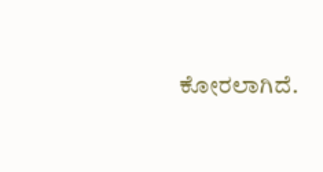ಕೋರಲಾಗಿದೆ.